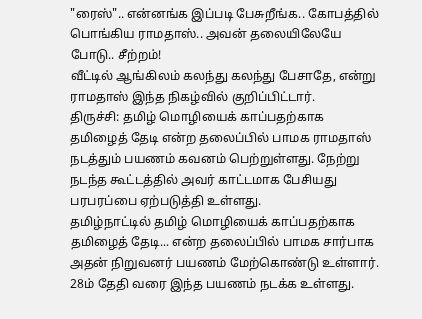"ரைஸ்".. என்னங்க இப்படி பேசுறீங்க.. கோபத்தில் பொங்கிய ராமதாஸ்.. அவன் தலையிலேயே போடு.. சீற்றம்!
வீட்டில் ஆங்கிலம் கலந்து கலந்து பேசாதே, என்று ராமதாஸ் இந்த நிகழ்வில் குறிப்பிட்டார்.
திருச்சி: தமிழ் மொழியைக் காப்பதற்காக தமிழைத் தேடி என்ற தலைப்பில் பாமக ராமதாஸ் நடத்தும் பயணம் கவனம் பெற்றுள்ளது. நேற்று நடந்த கூட்டத்தில் அவர் காட்டமாக பேசியது பரபரப்பை ஏற்படுத்தி உள்ளது.
தமிழ்நாட்டில் தமிழ் மொழியைக் காப்பதற்காக தமிழைத் தேடி... என்ற தலைப்பில் பாமக சார்பாக அதன் நிறுவனர் பயணம் மேற்கொண்டு உள்ளார். 28ம் தேதி வரை இந்த பயணம் நடக்க உள்ளது.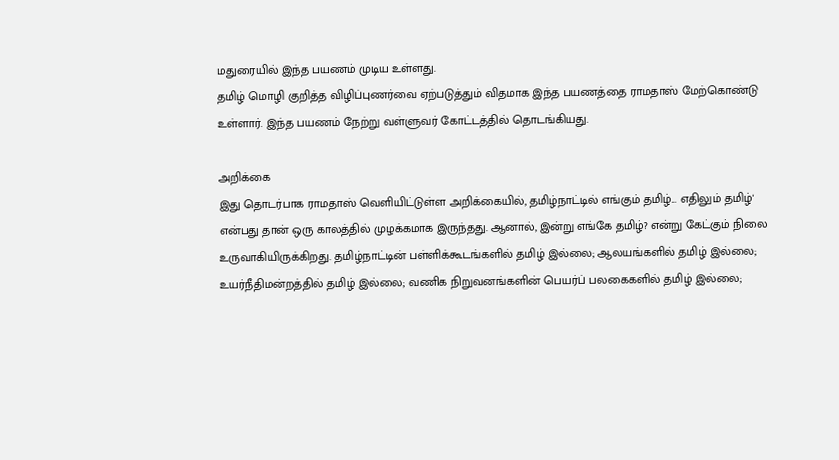மதுரையில் இந்த பயணம் முடிய உள்ளது.
தமிழ் மொழி குறித்த விழிப்புணர்வை ஏற்படுத்தும் விதமாக இந்த பயணத்தை ராமதாஸ் மேற்கொண்டு உள்ளார். இந்த பயணம் நேற்று வள்ளுவர் கோட்டத்தில் தொடங்கியது.

அறிக்கை
இது தொடர்பாக ராமதாஸ் வெளியிட்டுள்ள அறிக்கையில், தமிழ்நாட்டில் எங்கும் தமிழ்... எதிலும் தமிழ்' என்பது தான் ஒரு காலத்தில் முழக்கமாக இருந்தது. ஆனால், இன்று எங்கே தமிழ்? என்று கேட்கும் நிலை உருவாகியிருக்கிறது. தமிழ்நாட்டின் பள்ளிக்கூடங்களில் தமிழ் இல்லை; ஆலயங்களில் தமிழ் இல்லை; உயர்நீதிமன்றத்தில் தமிழ் இல்லை; வணிக நிறுவனங்களின் பெயர்ப் பலகைகளில் தமிழ் இல்லை;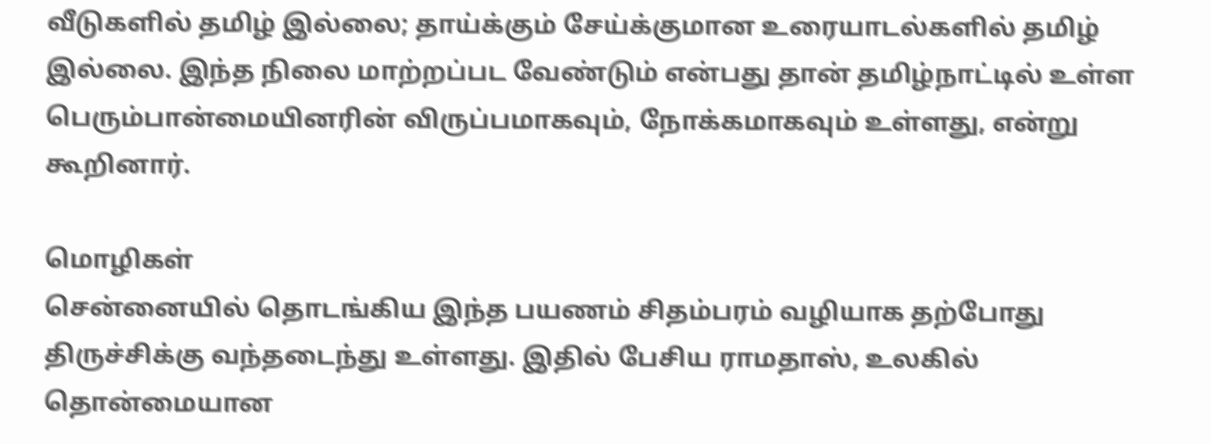வீடுகளில் தமிழ் இல்லை; தாய்க்கும் சேய்க்குமான உரையாடல்களில் தமிழ் இல்லை. இந்த நிலை மாற்றப்பட வேண்டும் என்பது தான் தமிழ்நாட்டில் உள்ள பெரும்பான்மையினரின் விருப்பமாகவும், நோக்கமாகவும் உள்ளது, என்று கூறினார்.

மொழிகள்
சென்னையில் தொடங்கிய இந்த பயணம் சிதம்பரம் வழியாக தற்போது திருச்சிக்கு வந்தடைந்து உள்ளது. இதில் பேசிய ராமதாஸ், உலகில் தொன்மையான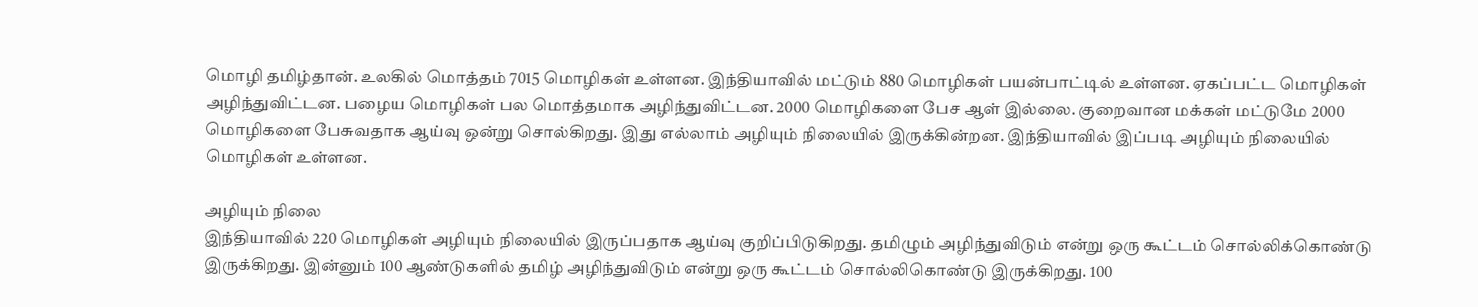மொழி தமிழ்தான். உலகில் மொத்தம் 7015 மொழிகள் உள்ளன. இந்தியாவில் மட்டும் 880 மொழிகள் பயன்பாட்டில் உள்ளன. ஏகப்பட்ட மொழிகள் அழிந்துவிட்டன. பழைய மொழிகள் பல மொத்தமாக அழிந்துவிட்டன. 2000 மொழிகளை பேச ஆள் இல்லை. குறைவான மக்கள் மட்டுமே 2000 மொழிகளை பேசுவதாக ஆய்வு ஒன்று சொல்கிறது. இது எல்லாம் அழியும் நிலையில் இருக்கின்றன. இந்தியாவில் இப்படி அழியும் நிலையில் மொழிகள் உள்ளன.

அழியும் நிலை
இந்தியாவில் 220 மொழிகள் அழியும் நிலையில் இருப்பதாக ஆய்வு குறிப்பிடுகிறது. தமிழும் அழிந்துவிடும் என்று ஒரு கூட்டம் சொல்லிக்கொண்டு இருக்கிறது. இன்னும் 100 ஆண்டுகளில் தமிழ் அழிந்துவிடும் என்று ஒரு கூட்டம் சொல்லிகொண்டு இருக்கிறது. 100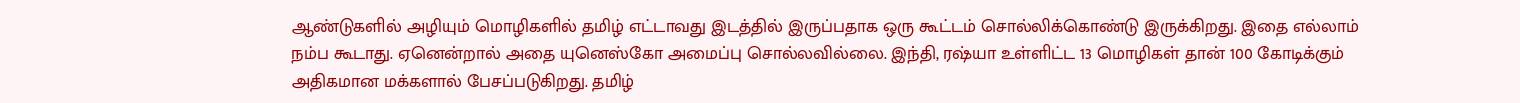ஆண்டுகளில் அழியும் மொழிகளில் தமிழ் எட்டாவது இடத்தில் இருப்பதாக ஒரு கூட்டம் சொல்லிக்கொண்டு இருக்கிறது. இதை எல்லாம் நம்ப கூடாது. ஏனென்றால் அதை யுனெஸ்கோ அமைப்பு சொல்லவில்லை. இந்தி, ரஷ்யா உள்ளிட்ட 13 மொழிகள் தான் 100 கோடிக்கும் அதிகமான மக்களால் பேசப்படுகிறது. தமிழ்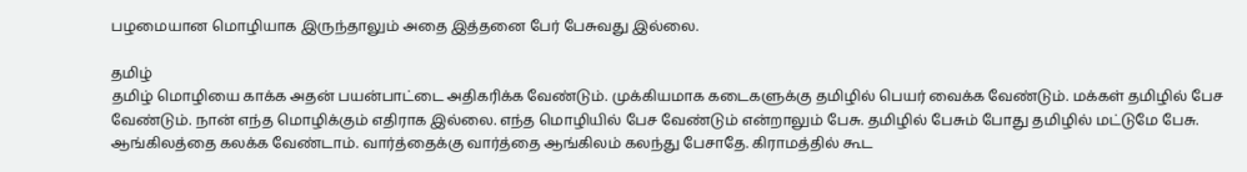பழமையான மொழியாக இருந்தாலும் அதை இத்தனை பேர் பேசுவது இல்லை.

தமிழ்
தமிழ் மொழியை காக்க அதன் பயன்பாட்டை அதிகரிக்க வேண்டும். முக்கியமாக கடைகளுக்கு தமிழில் பெயர் வைக்க வேண்டும். மக்கள் தமிழில் பேச வேண்டும். நான் எந்த மொழிக்கும் எதிராக இல்லை. எந்த மொழியில் பேச வேண்டும் என்றாலும் பேசு. தமிழில் பேசும் போது தமிழில் மட்டுமே பேசு. ஆங்கிலத்தை கலக்க வேண்டாம். வார்த்தைக்கு வார்த்தை ஆங்கிலம் கலந்து பேசாதே. கிராமத்தில் கூட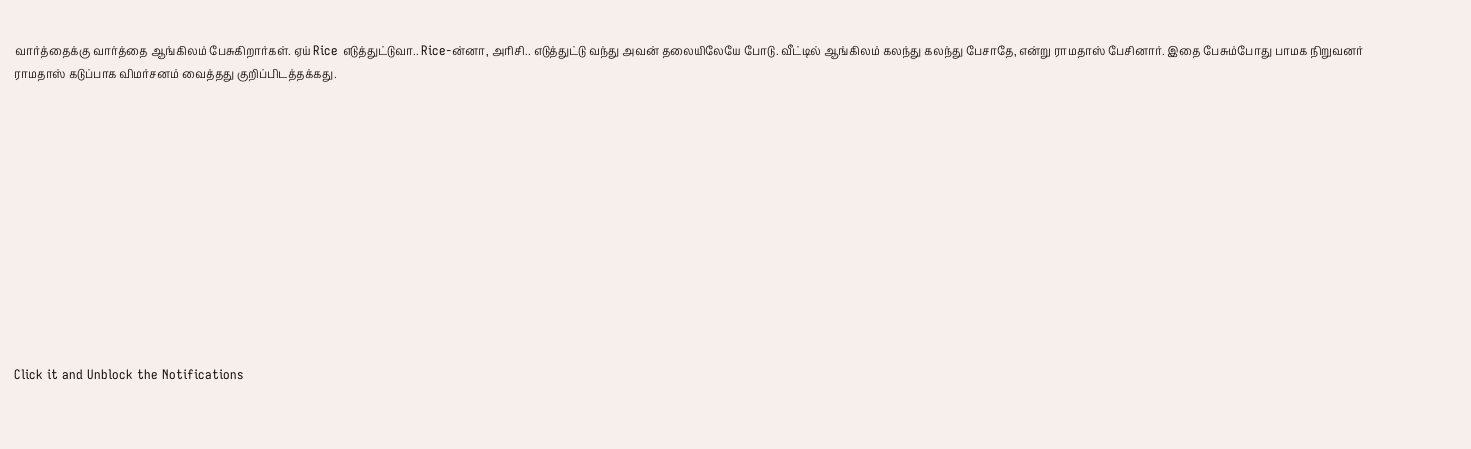வார்த்தைக்கு வார்த்தை ஆங்கிலம் பேசுகிறார்கள். ஏய் Rice எடுத்துட்டுவா.. Rice-ன்னா, அரிசி.. எடுத்துட்டு வந்து அவன் தலையிலேயே போடு. வீட்டில் ஆங்கிலம் கலந்து கலந்து பேசாதே, என்று ராமதாஸ் பேசினார். இதை பேசும்போது பாமக நிறுவனர் ராமதாஸ் கடுப்பாக விமர்சனம் வைத்தது குறிப்பிடத்தக்கது.












Click it and Unblock the Notifications